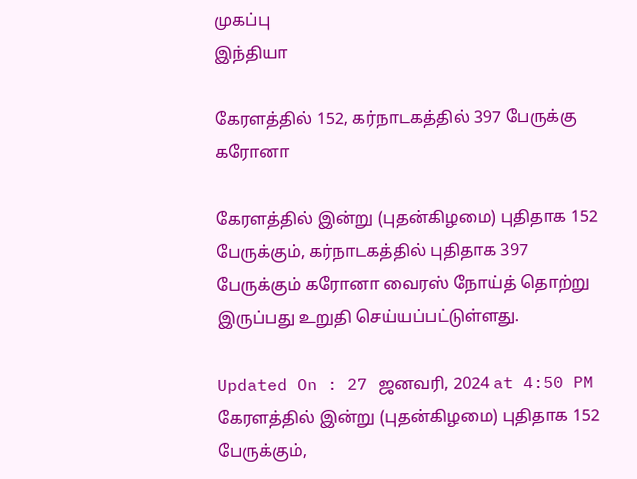முகப்பு
இந்தியா

கேரளத்தில் 152, கர்நாடகத்தில் 397 பேருக்கு கரோனா

கேரளத்தில் இன்று (புதன்கிழமை) புதிதாக 152 பேருக்கும், கர்நாடகத்தில் புதிதாக 397 பேருக்கும் கரோனா வைரஸ் நோய்த் தொற்று இருப்பது உறுதி செய்யப்பட்டுள்ளது.

Updated On : 27 ஜனவரி, 2024 at 4:50 PM
கேரளத்தில் இன்று (புதன்கிழமை) புதிதாக 152 பேருக்கும்,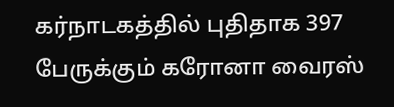கர்நாடகத்தில் புதிதாக 397 பேருக்கும் கரோனா வைரஸ்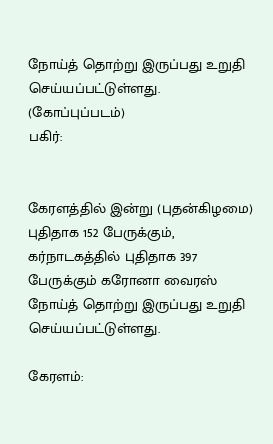நோய்த் தொற்று இருப்பது உறுதி செய்யப்பட்டுள்ளது. (கோப்புப்படம்)
பகிர்:


கேரளத்தில் இன்று (புதன்கிழமை) புதிதாக 152 பேருக்கும், கர்நாடகத்தில் புதிதாக 397 பேருக்கும் கரோனா வைரஸ் நோய்த் தொற்று இருப்பது உறுதி செய்யப்பட்டுள்ளது.

கேரளம்: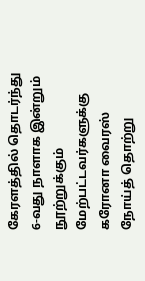கேரளத்தில் தொடர்ந்து 6-வது நாளாக இன்றும் நூற்றுக்கும் மேற்பட்டவர்களுக்கு கரோனா வைரஸ் நோய்த் தொற்று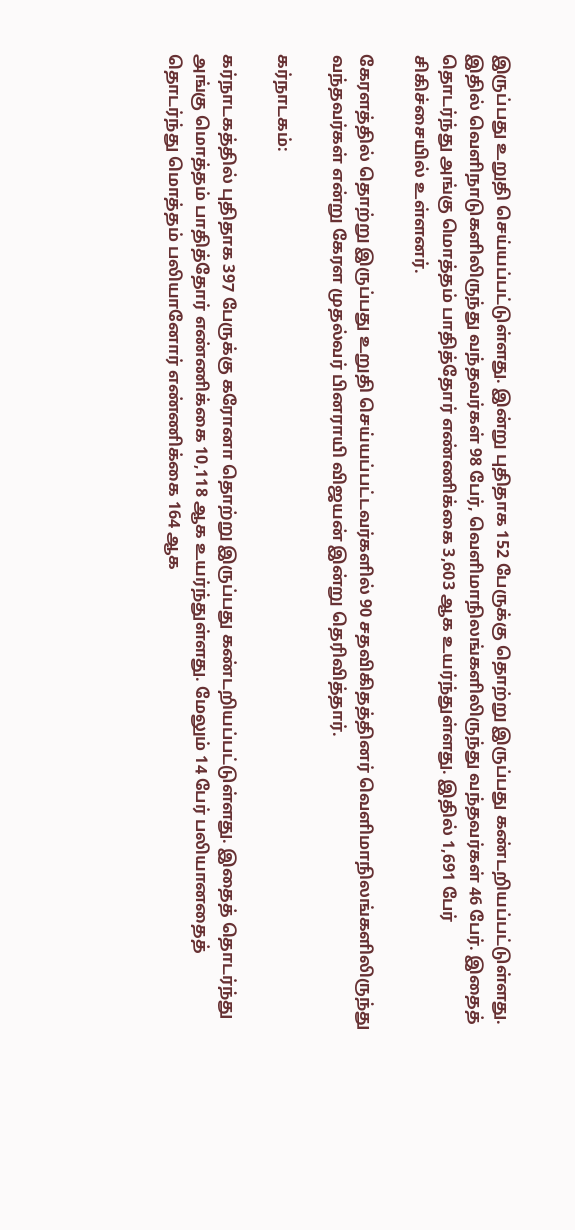இருப்பது உறுதி செய்யப்பட்டுள்ளது. இன்று புதிதாக 152 பேருக்கு தொற்று இருப்பது கண்டறியப்பட்டுள்ளது. இதில் வெளிநாடுகளிலிருந்து வந்தவர்கள் 98 பேர், வெளிமாநிலங்களிலிருந்து வந்தவர்கள் 46 பேர். இதைத் தொடர்ந்து அங்கு மொத்தம் பாதித்தோர் எண்ணிக்கை 3,603 ஆக உயர்ந்துள்ளது. இதில் 1,691 பேர் சிகிச்சையில் உள்ளனர்.

கேரளத்தில் தொற்று இருப்பது உறுதி செய்யப்பட்டவர்களில் 90 சதவிகிதத்தினர் வெளிமாநிலங்களிலிருந்து வந்தவர்கள் என்று கேரள முதல்வர் பினராயி விஜயன் இன்று தெரிவித்தார்.

கர்நாடகம்:

கர்நாடகத்தில் புதிதாக 397 பேருக்கு கரோனா தொற்று இருப்பது கண்டறியப்பட்டுள்ளது. இதைத் தொடர்ந்து அங்கு மொத்தம் பாதித்தோர் எண்ணிக்கை 10,118 ஆக உயர்ந்துள்ளது. மேலும் 14 பேர் பலியானதைத் தொடர்ந்து மொத்தம் பலியானோர் எண்ணிக்கை 164 ஆக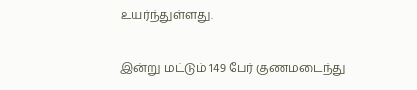உயர்ந்துள்ளது.

இன்று மட்டும் 149 பேர் குணமடைந்து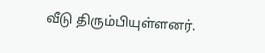வீடு திரும்பியுள்ளனர்.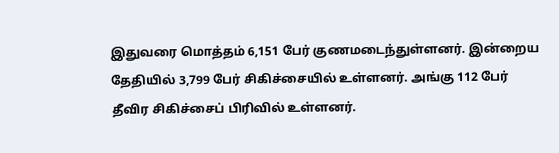இதுவரை மொத்தம் 6,151 பேர் குணமடைந்துள்ளனர். இன்றைய தேதியில் 3,799 பேர் சிகிச்சையில் உள்ளனர். அங்கு 112 பேர் தீவிர சிகிச்சைப் பிரிவில் உள்ளனர்.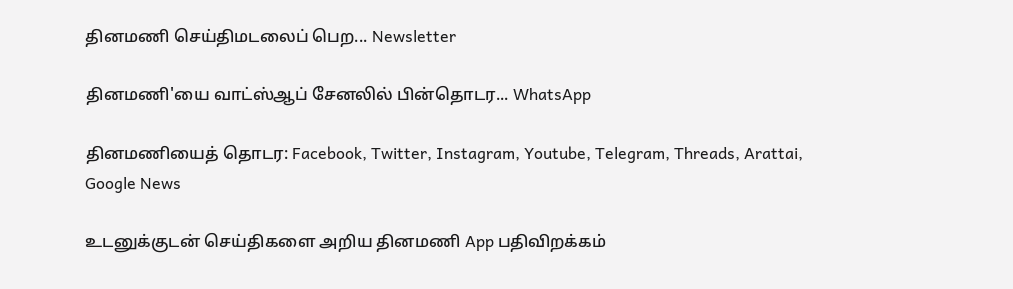தினமணி செய்திமடலைப் பெற... Newsletter

தினமணி'யை வாட்ஸ்ஆப் சேனலில் பின்தொடர... WhatsApp

தினமணியைத் தொடர: Facebook, Twitter, Instagram, Youtube, Telegram, Threads, Arattai, Google News

உடனுக்குடன் செய்திகளை அறிய தினமணி App பதிவிறக்கம்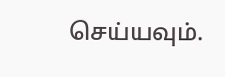செய்யவும்.